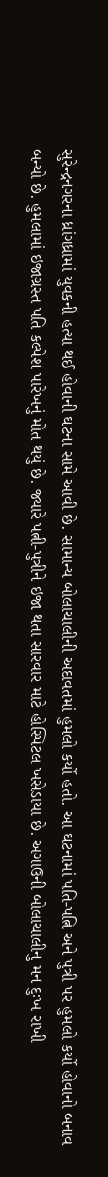સુરેન્દ્રનગરના ધ્રાંગધ્રામાં યુવકની હત્યા થઈ હોવાની ઘટના સામે આવી છે. સામાન્ય બોલાચાલીની અદાવતમાં હુમલો કર્યો હતો. આ ઘટનામાં પતિ-પત્નિ અને પુત્રી પર હુમલો કર્યો હોવાનો બનાવ બન્યો છે. હુમલામાં ઇજાગ્રસ્ત પતિ કલ્પેશ પારેખનું મોત થયું છે. જ્યારે પત્ની-પુત્રીને ઇજા થતા સારવાર માટે હોસ્પિટલ ખસેડાયા છે. અગાઉની બોલાચાલીનુ મન દુઃખ રાખી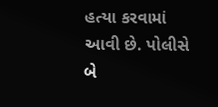હત્યા કરવામાં આવી છે. પોલીસે બે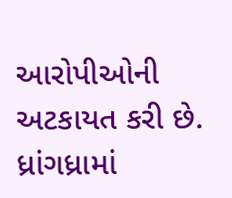આરોપીઓની અટકાયત કરી છે.
ધ્રાંગધ્રામાં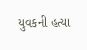યુવકની હત્યા